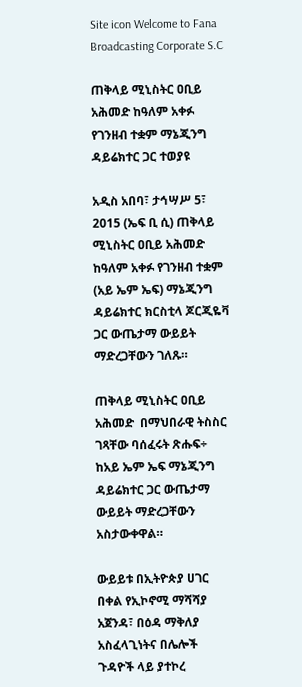Site icon Welcome to Fana Broadcasting Corporate S.C

ጠቅላይ ሚኒስትር ዐቢይ አሕመድ ከዓለም አቀፉ የገንዘብ ተቋም ማኔጂንግ ዳይሬክተር ጋር ተወያዩ

አዲስ አበባ፣ ታኅሣሥ 5፣ 2015 (ኤፍ ቢ ሲ) ጠቅላይ ሚኒስትር ዐቢይ አሕመድ ከዓለም አቀፉ የገንዘብ ተቋም (አይ ኤም ኤፍ) ማኔጂንግ ዳይሬክተር ክርስቲላ ጆርጂዬቫ ጋር ውጤታማ ውይይት ማድረጋቸውን ገለጹ።

ጠቅላይ ሚኒስትር ዐቢይ አሕመድ  በማህበራዊ ትስስር ገጻቸው ባሰፈሩት ጽሑፍ÷ ከአይ ኤም ኤፍ ማኔጂንግ ዳይሬክተር ጋር ውጤታማ ውይይት ማድረጋቸውን አስታውቀዋል።

ውይይቱ በኢትዮጵያ ሀገር በቀል የኢኮኖሚ ማሻሻያ አጀንዳ፣ በዕዳ ማቅለያ አስፈላጊነትና በሌሎች ጉዳዮች ላይ ያተኮረ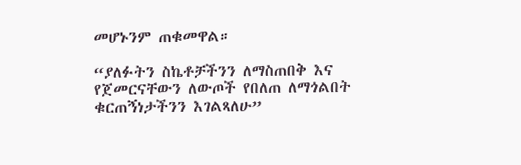መሆኑንም ጠቁመዋል።

“ያለፉትን ስኬቶቻችንን ለማስጠበቅ እና የጀመርናቸውን ለውጦች የበለጠ ለማጎልበት ቁርጠኝነታችንን እገልጻለሁ”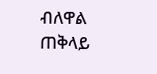ብለዋል ጠቅላይ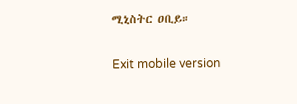ሚኒስትር ዐቢይ።

Exit mobile version